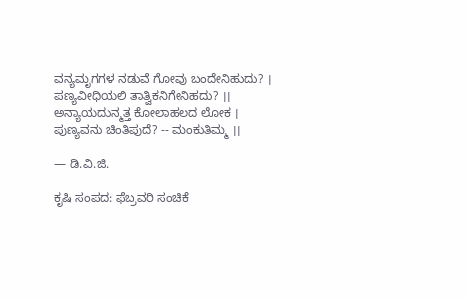ವನ್ಯಮೃಗಗಳ ನಡುವೆ ಗೋವು ಬಂದೇನಿಹುದು? ।
ಪಣ್ಯವೀಧಿಯಲಿ ತಾತ್ವಿಕನಿಗೇನಿಹದು? ।।
ಅನ್ಯಾಯದುನ್ಮತ್ತ ಕೋಲಾಹಲದ ಲೋಕ ।
ಪುಣ್ಯವನು ಚಿಂತಿಪುದೆ? -- ಮಂಕುತಿಮ್ಮ ।।

— ಡಿ.ವಿ.ಜಿ.

ಕೃಷಿ ಸಂಪದ: ಫೆಬ್ರವರಿ ಸಂಚಿಕೆ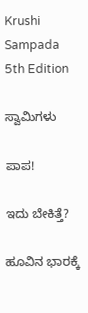Krushi Sampada 5th Edition

ಸ್ವಾಮಿಗಳು

ಪಾಪ!

ಇದು ಬೇಕಿತ್ತೆ?

ಹೂವಿನ ಭಾರಕ್ಕೆ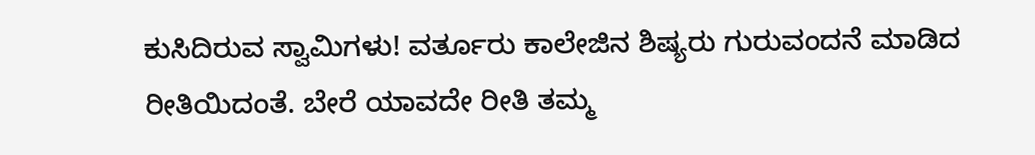ಕುಸಿದಿರುವ ಸ್ವಾಮಿಗಳು! ವರ್ತೂರು ಕಾಲೇಜಿನ ಶಿಷ್ಯರು ಗುರುವಂದನೆ ಮಾಡಿದ ರೀತಿಯಿದಂತೆ. ಬೇರೆ ಯಾವದೇ ರೀತಿ ತಮ್ಮ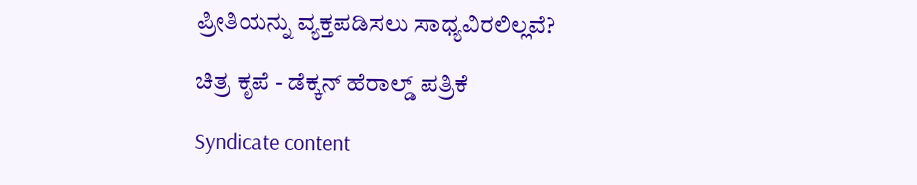ಪ್ರೀತಿಯನ್ನು ವ್ಯಕ್ತಪಡಿಸಲು ಸಾಧ್ಯವಿರಲಿಲ್ಲವೆ?

ಚಿತ್ರ ಕೃಪೆ - ಡೆಕ್ಕನ್ ಹೆರಾಲ್ಡ್ ಪತ್ರಿಕೆ

Syndicate content